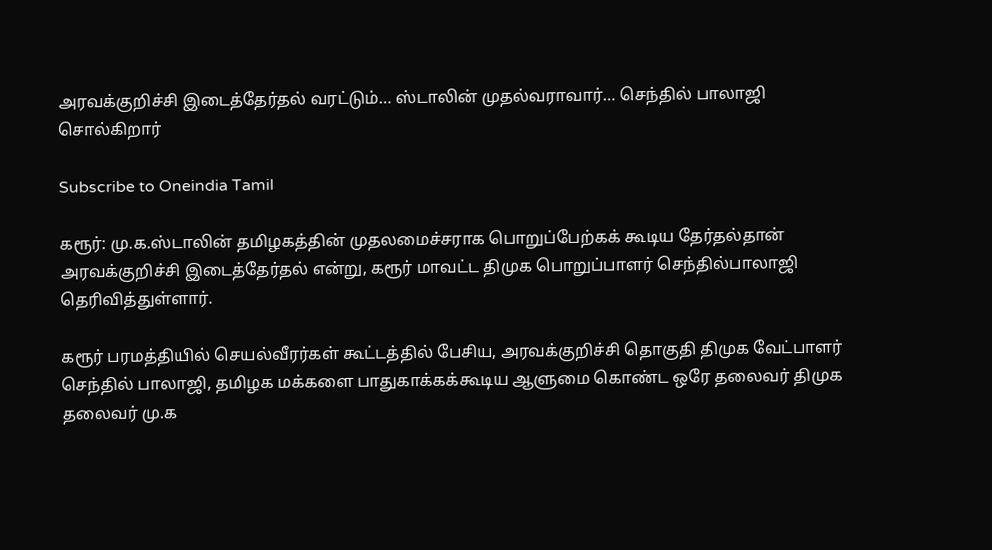அரவக்குறிச்சி இடைத்தேர்தல் வரட்டும்… ஸ்டாலின் முதல்வராவார்… செந்தில் பாலாஜி சொல்கிறார்

Subscribe to Oneindia Tamil

கரூர்: மு.க.ஸ்டாலின் தமிழகத்தின் முதலமைச்சராக பொறுப்பேற்கக் கூடிய தேர்தல்தான் அரவக்குறிச்சி இடைத்தேர்தல் என்று, கரூர் மாவட்ட திமுக பொறுப்பாளர் செந்தில்பாலாஜி தெரிவித்துள்ளார்.

கரூர் பரமத்தியில் செயல்வீரர்கள் கூட்டத்தில் பேசிய, அரவக்குறிச்சி தொகுதி திமுக வேட்பாளர் செந்தில் பாலாஜி, தமிழக மக்களை பாதுகாக்கக்கூடிய ஆளுமை கொண்ட ஒரே தலைவர் திமுக தலைவர் மு.க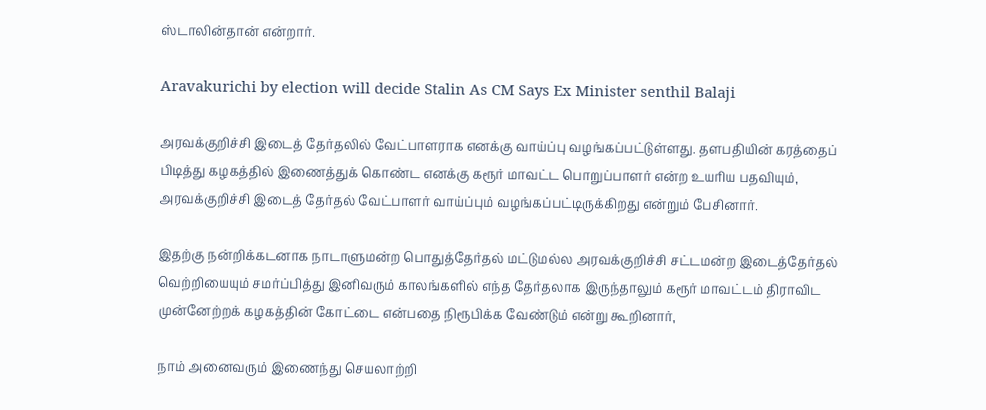ஸ்டாலின்தான் என்றார்.

Aravakurichi by election will decide Stalin As CM Says Ex Minister senthil Balaji

அரவக்குறிச்சி இடைத் தேர்தலில் வேட்பாளராக எனக்கு வாய்ப்பு வழங்கப்பட்டுள்ளது. தளபதியின் கரத்தைப் பிடித்து கழகத்தில் இணைத்துக் கொண்ட எனக்கு கரூர் மாவட்ட பொறுப்பாளர் என்ற உயரிய பதவியும், அரவக்குறிச்சி இடைத் தேர்தல் வேட்பாளர் வாய்ப்பும் வழங்கப்பட்டிருக்கிறது என்றும் பேசினார்.

இதற்கு நன்றிக்கடனாக நாடாளுமன்ற பொதுத்தேர்தல் மட்டுமல்ல அரவக்குறிச்சி சட்டமன்ற இடைத்தேர்தல் வெற்றியையும் சமர்ப்பித்து இனிவரும் காலங்களில் எந்த தேர்தலாக இருந்தாலும் கரூர் மாவட்டம் திராவிட முன்னேற்றக் கழகத்தின் கோட்டை என்பதை நிரூபிக்க வேண்டும் என்று கூறினார்,

நாம் அனைவரும் இணைந்து செயலாற்றி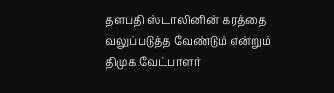தளபதி ஸ்டாலினின் கரத்தை வலுப்படுத்த வேண்டும் என்றும் திமுக வேட்பாளர்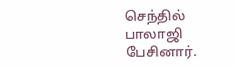செந்தில் பாலாஜி பேசினார்.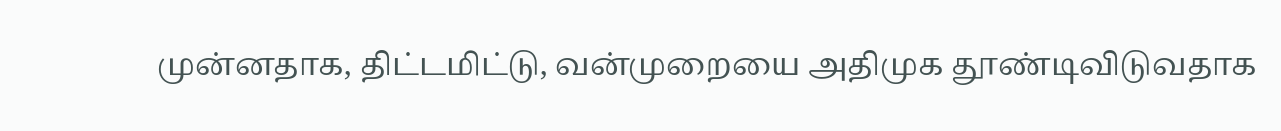முன்னதாக, திட்டமிட்டு, வன்முறையை அதிமுக தூண்டிவிடுவதாக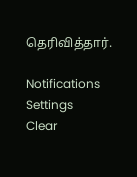தெரிவித்தார்.

Notifications
Settings
Clear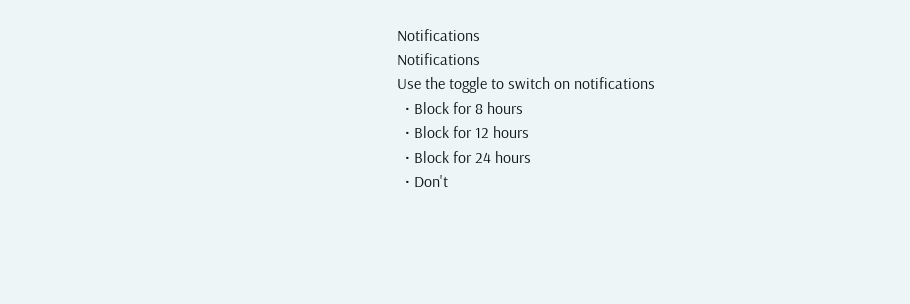Notifications
Notifications
Use the toggle to switch on notifications
  • Block for 8 hours
  • Block for 12 hours
  • Block for 24 hours
  • Don't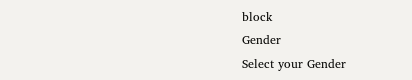block
Gender
Select your Gender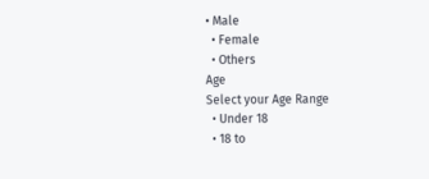• Male
  • Female
  • Others
Age
Select your Age Range
  • Under 18
  • 18 to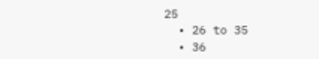25
  • 26 to 35
  • 36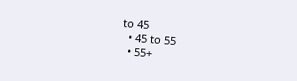to 45
  • 45 to 55
  • 55+